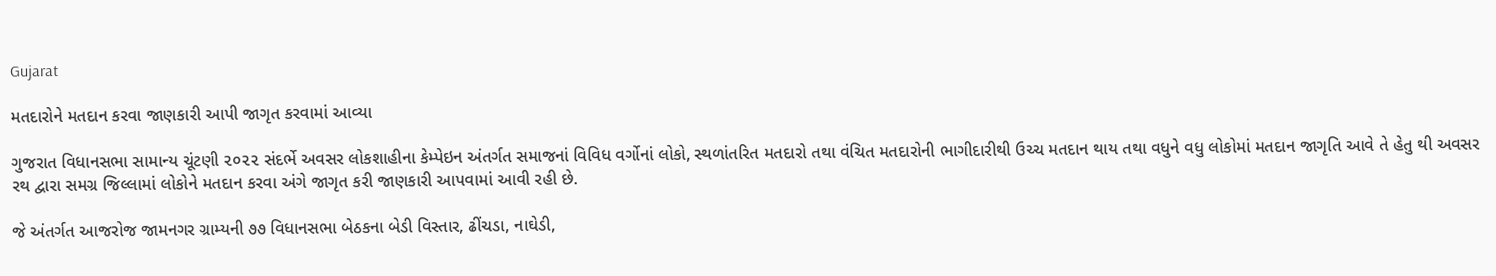Gujarat

મતદારોને મતદાન કરવા જાણકારી આપી જાગૃત કરવામાં આવ્યા

ગુજરાત વિધાનસભા સામાન્ય ચૂંટણી ૨૦૨૨ સંદર્ભે અવસર લોકશાહીના કેમ્પેઇન અંતર્ગત સમાજનાં વિવિધ વર્ગોનાં લોકો, સ્થળાંતરિત મતદારો તથા વંચિત મતદારોની ભાગીદારીથી ઉચ્ચ મતદાન થાય તથા વધુને વધુ લોકોમાં મતદાન જાગૃતિ આવે તે હેતુ થી અવસર રથ દ્વારા સમગ્ર જિલ્લામાં લોકોને મતદાન કરવા અંગે જાગૃત કરી જાણકારી આપવામાં આવી રહી છે.

જે અંતર્ગત આજરોજ જામનગર ગ્રામ્યની ૭૭ વિધાનસભા બેઠકના બેડી વિસ્તાર, ઢીંચડા, નાઘેડી,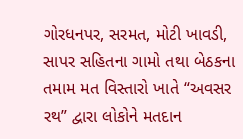ગોરધનપર, સરમત, મોટી ખાવડી, સાપર સહિતના ગામો તથા બેઠકના તમામ મત વિસ્તારો ખાતે “અવસર રથ” દ્વારા લોકોને મતદાન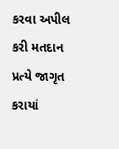કરવા અપીલ કરી મતદાન પ્રત્યે જાગૃત કરાયાં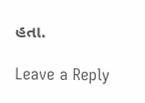હતા.

Leave a Reply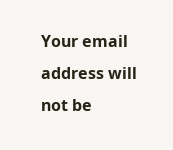Your email address will not be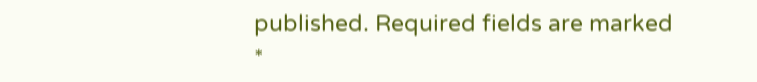published. Required fields are marked *